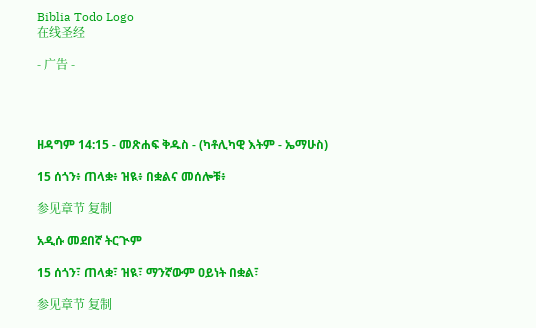Biblia Todo Logo
在线圣经

- 广告 -




ዘዳግም 14:15 - መጽሐፍ ቅዱስ - (ካቶሊካዊ እትም - ኤማሁስ)

15 ሰጎን፥ ጠላቋ፥ ዝዪ፥ በቋልና መሰሎቹ፥

参见章节 复制

አዲሱ መደበኛ ትርጒም

15 ሰጎን፣ ጠላቋ፣ ዝዪ፣ ማንኛውም ዐይነት በቋል፣

参见章节 复制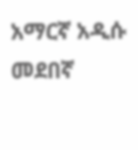አማርኛ አዲሱ መደበኛ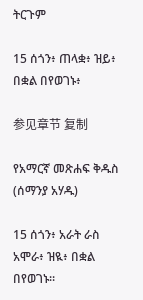ትርጉም

15 ሰጎን፥ ጠላቋ፥ ዝይ፥ በቋል በየወገኑ፥

参见章节 复制

የአማርኛ መጽሐፍ ቅዱስ (ሰማንያ አሃዱ)

15 ሰጎን፥ አራት ራስ አሞራ፥ ዝዪ፥ በቋል በየወገኑ።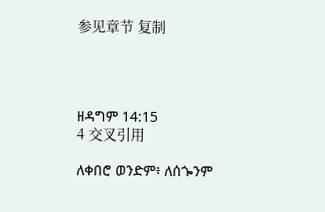参见章节 复制




ዘዳግም 14:15
4 交叉引用

ለቀበሮ ወንድም፥ ለሰጐንም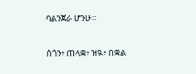ባልንጀራ ሆንሁ።


ሰጎን፥ ጠላቋ፥ ዝዪ፥ በቋል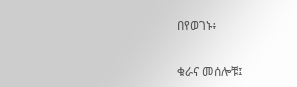በየወገኑ፥


ቁራና መሰሎቹ፤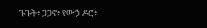ጉጉት፥ ጋጋኖ፥ የውኃ ዶሮ፥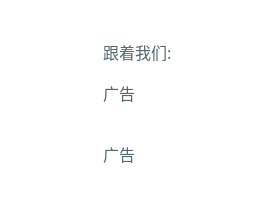跟着我们:

广告


广告